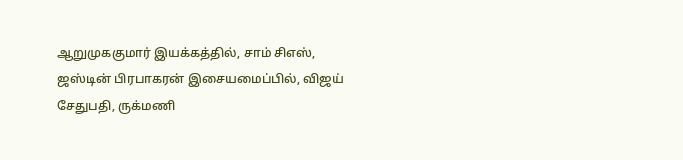ஆறுமுககுமார் இயக்கத்தில், சாம் சிஎஸ், ஜஸ்டின் பிரபாகரன் இசையமைப்பில், விஜய் சேதுபதி, ருக்மணி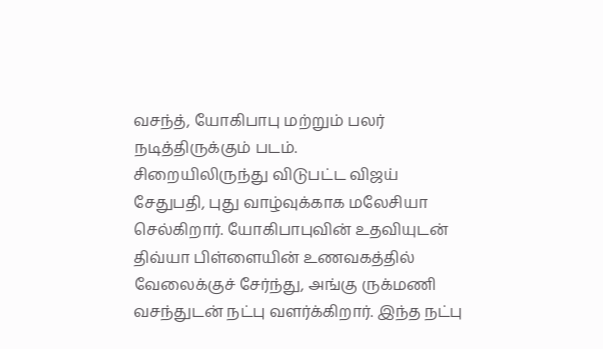வசந்த், யோகிபாபு மற்றும் பலர் நடித்திருக்கும் படம்.
சிறையிலிருந்து விடுபட்ட விஜய் சேதுபதி, புது வாழ்வுக்காக மலேசியா செல்கிறார். யோகிபாபுவின் உதவியுடன் திவ்யா பிள்ளையின் உணவகத்தில் வேலைக்குச் சேர்ந்து, அங்கு ருக்மணி வசந்துடன் நட்பு வளர்க்கிறார். இந்த நட்பு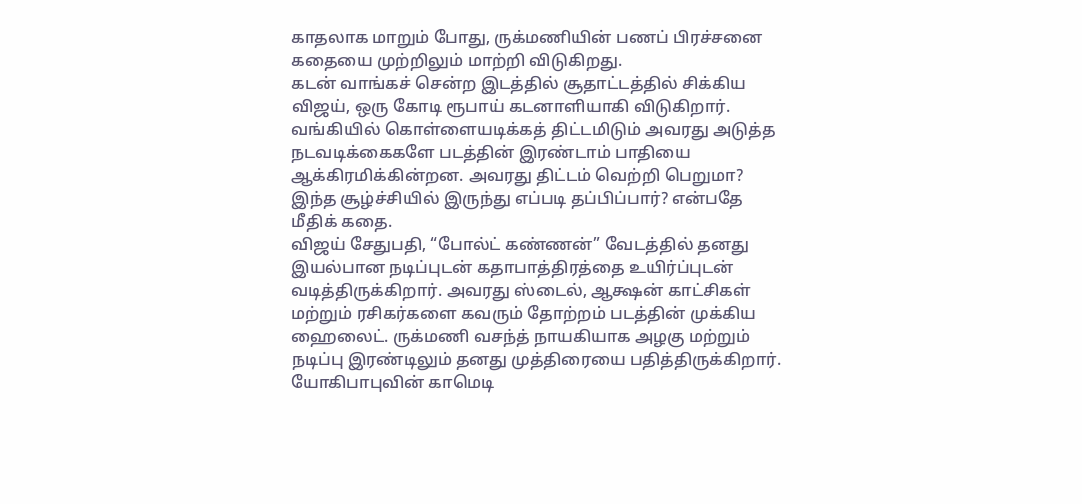காதலாக மாறும் போது, ருக்மணியின் பணப் பிரச்சனை கதையை முற்றிலும் மாற்றி விடுகிறது.
கடன் வாங்கச் சென்ற இடத்தில் சூதாட்டத்தில் சிக்கிய விஜய், ஒரு கோடி ரூபாய் கடனாளியாகி விடுகிறார். வங்கியில் கொள்ளையடிக்கத் திட்டமிடும் அவரது அடுத்த நடவடிக்கைகளே படத்தின் இரண்டாம் பாதியை ஆக்கிரமிக்கின்றன. அவரது திட்டம் வெற்றி பெறுமா? இந்த சூழ்ச்சியில் இருந்து எப்படி தப்பிப்பார்? என்பதே மீதிக் கதை.
விஜய் சேதுபதி, “போல்ட் கண்ணன்” வேடத்தில் தனது இயல்பான நடிப்புடன் கதாபாத்திரத்தை உயிர்ப்புடன் வடித்திருக்கிறார். அவரது ஸ்டைல், ஆக்ஷன் காட்சிகள் மற்றும் ரசிகர்களை கவரும் தோற்றம் படத்தின் முக்கிய ஹைலைட். ருக்மணி வசந்த் நாயகியாக அழகு மற்றும் நடிப்பு இரண்டிலும் தனது முத்திரையை பதித்திருக்கிறார்.
யோகிபாபுவின் காமெடி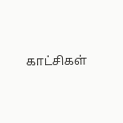காட்சிகள்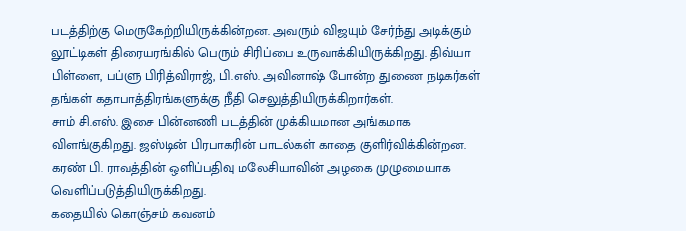படத்திற்கு மெருகேற்றியிருக்கின்றன. அவரும் விஜயும் சேர்ந்து அடிக்கும் லூட்டிகள் திரையரங்கில் பெரும் சிரிப்பை உருவாக்கியிருக்கிறது. திவ்யா பிள்ளை, பப்ளு பிரித்விராஜ், பி.எஸ். அவினாஷ் போன்ற துணை நடிகர்கள் தங்கள் கதாபாத்திரங்களுக்கு நீதி செலுத்தியிருக்கிறார்கள்.
சாம் சி.எஸ். இசை பின்னணி படத்தின் முக்கியமான அங்கமாக விளங்குகிறது. ஜஸ்டின் பிரபாகரின் பாடல்கள் காதை குளிர்விக்கின்றன. கரண் பி. ராவத்தின் ஒளிப்பதிவு மலேசியாவின் அழகை முழுமையாக வெளிப்படுத்தியிருக்கிறது.
கதையில் கொஞ்சம் கவனம்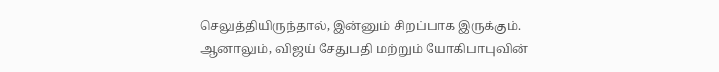செலுத்தியிருந்தால், இன்னும் சிறப்பாக இருக்கும். ஆனாலும், விஜய் சேதுபதி மற்றும் யோகிபாபுவின்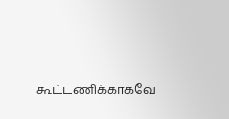கூட்டணிக்காகவே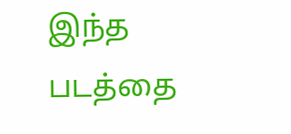இந்த படத்தை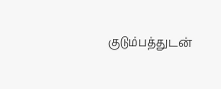குடும்பத்துடன்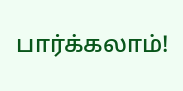பார்க்கலாம்!